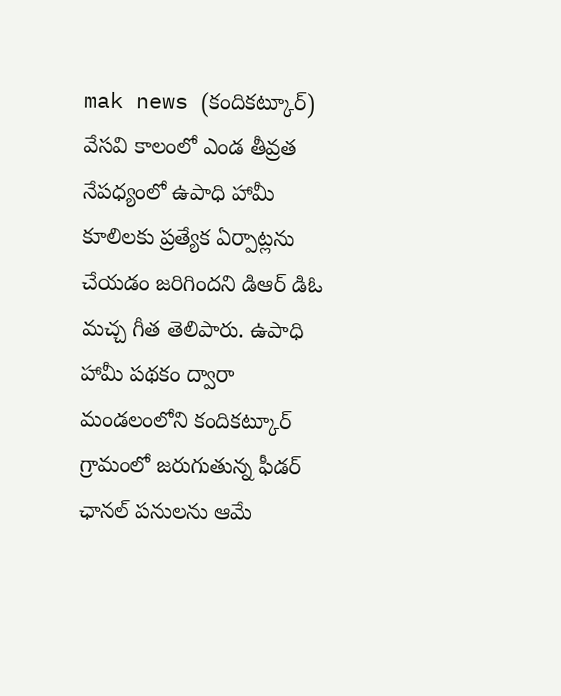mak news (కందికట్కూర్)
వేసవి కాలంలో ఎండ తీవ్రత నేపధ్యంలో ఉపాధి హామీ కూలిలకు ప్రత్యేక ఏర్పాట్లను చేయడం జరిగిందని డిఆర్ డిఓ మచ్చ గీత తెలిపారు. ఉపాధి హామీ పథకం ద్వారా మండలంలోని కందికట్కూర్ గ్రామంలో జరుగుతున్న ఫీడర్ ఛానల్ పనులను ఆమే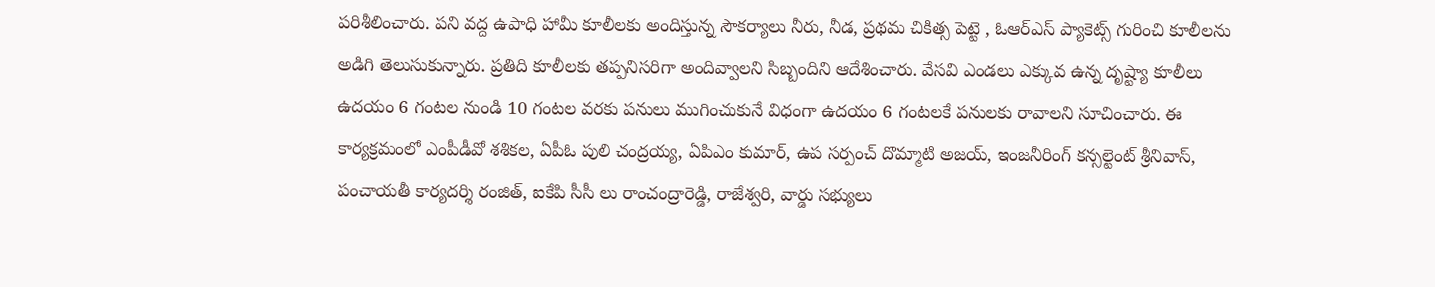పరిశీలించారు. పని వద్ద ఉపాధి హామీ కూలీలకు అందిస్తున్న సౌకర్యాలు నీరు, నీడ, ప్రథమ చికిత్స పెట్టె , ఓఆర్ఎస్ ప్యాకెట్స్ గురించి కూలీలను అడిగి తెలుసుకున్నారు. ప్రతిది కూలీలకు తప్పనిసరిగా అందివ్వాలని సిబ్బందిని ఆదేశించారు. వేసవి ఎండలు ఎక్కువ ఉన్న దృష్ట్యా కూలీలు ఉదయం 6 గంటల నుండి 10 గంటల వరకు పనులు ముగించుకునే విధంగా ఉదయం 6 గంటలకే పనులకు రావాలని సూచించారు. ఈ కార్యక్రమంలో ఎంపీడీవో శశికల, ఏపీఓ పులి చంద్రయ్య, ఏపిఎం కుమార్, ఉప సర్పంచ్ దొమ్మాటి అజయ్, ఇంజనీరింగ్ కన్సల్టెంట్ శ్రీనివాస్, పంచాయతీ కార్యదర్శి రంజిత్, ఐకేపి సీసీ లు రాంచంద్రారెడ్డి, రాజేశ్వరి, వార్డు సభ్యులు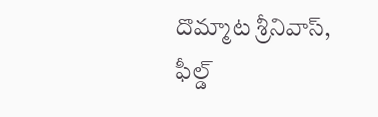దొమ్మాట శ్రీనివాస్, ఫీల్డ్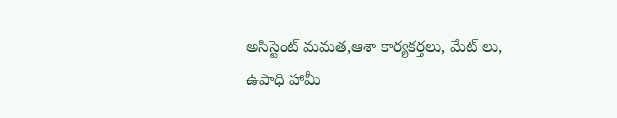అసిస్టెంట్ మమత,ఆశా కార్యకర్తలు, మేట్ లు, ఉపాధి హామీ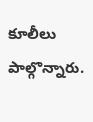కూలీలు పాల్గొన్నారు.